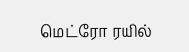மெட்ரோ ரயில்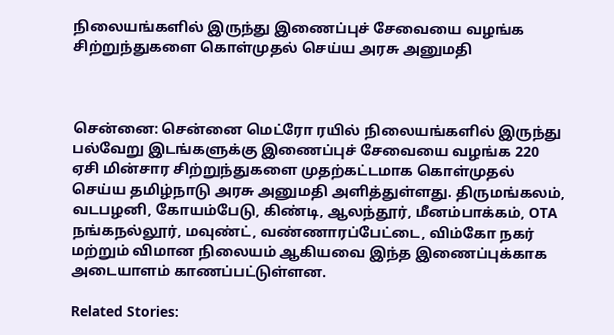நிலையங்களில் இருந்து இணைப்புச் சேவையை வழங்க சிற்றுந்துகளை கொள்முதல் செய்ய அரசு அனுமதி



சென்னை: சென்னை மெட்ரோ ரயில் நிலையங்களில் இருந்து பல்வேறு இடங்களுக்கு இணைப்புச் சேவையை வழங்க 220 ஏசி மின்சார சிற்றுந்துகளை முதற்கட்டமாக கொள்முதல் செய்ய தமிழ்நாடு அரசு அனுமதி அளித்துள்ளது. திருமங்கலம், வடபழனி, கோயம்பேடு, கிண்டி, ஆலந்தூர், மீனம்பாக்கம், OTA நங்கநல்லூர், மவுண்ட், வண்ணாரப்பேட்டை, விம்கோ நகர் மற்றும் விமான நிலையம் ஆகியவை இந்த இணைப்புக்காக அடையாளம் காணப்பட்டுள்ளன.

Related Stories: